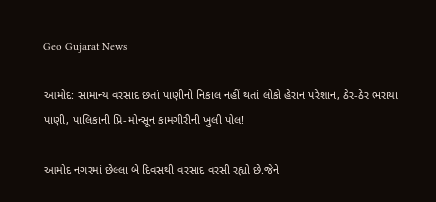Geo Gujarat News

આમોદ: સામાન્ય વરસાદ છતાં પાણીનો નિકાલ નહીં થતાં લોકો હેરાન પરેશાન, ઠેર-ઠેર ભરાયા પાણી, પાલિકાની પ્રિ-મોન્સૂન કામગીરીની ખુલી પોલ!

આમોદ નગરમાં છેલ્લા બે દિવસથી વરસાદ વરસી રહ્યો છે.જેને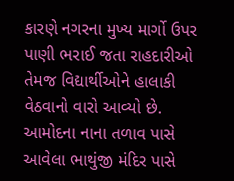કારણે નગરના મુખ્ય માર્ગો ઉપર પાણી ભરાઈ જતા રાહદારીઓ તેમજ વિદ્યાર્થીઓને હાલાકી વેઠવાનો વારો આવ્યો છે. આમોદના નાના તળાવ પાસે આવેલા ભાથુંજી મંદિર પાસે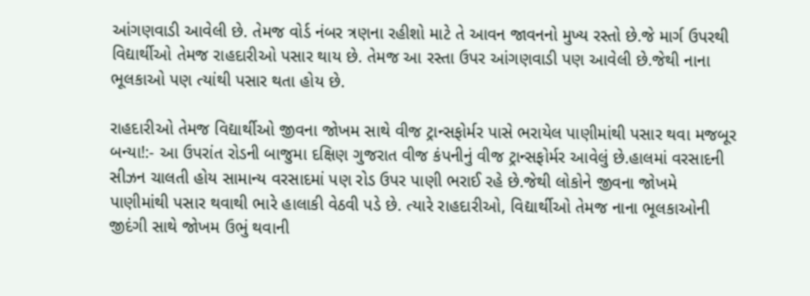આંગણવાડી આવેલી છે. તેમજ વોર્ડ નંબર ત્રણના રહીશો માટે તે આવન જાવનનો મુખ્ય રસ્તો છે.જે માર્ગ ઉપરથી વિદ્યાર્થીઓ તેમજ રાહદારીઓ પસાર થાય છે. તેમજ આ રસ્તા ઉપર આંગણવાડી પણ આવેલી છે.જેથી નાના ભૂલકાઓ પણ ત્યાંથી પસાર થતા હોય છે.

રાહદારીઓ તેમજ વિદ્યાર્થીઓ જીવના જોખમ સાથે વીજ ટ્રાન્સફોર્મર પાસે ભરાયેલ પાણીમાંથી પસાર થવા મજબૂર બન્યા!:- આ ઉપરાંત રોડની બાજુમા દક્ષિણ ગુજરાત વીજ કંપનીનું વીજ ટ્રાન્સફોર્મર આવેલું છે.હાલમાં વરસાદની સીઝન ચાલતી હોય સામાન્ય વરસાદમાં પણ રોડ ઉપર પાણી ભરાઈ રહે છે.જેથી લોકોને જીવના જોખમે પાણીમાંથી પસાર થવાથી ભારે હાલાકી વેઠવી પડે છે. ત્યારે રાહદારીઓ, વિદ્યાર્થીઓ તેમજ નાના ભૂલકાઓની જીદંગી સાથે જોખમ ઉભું થવાની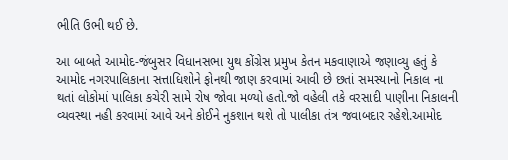ભીતિ ઉભી થઈ છે.

આ બાબતે આમોદ-જંબુસર વિધાનસભા યુથ કોંગ્રેસ પ્રમુખ કેતન મકવાણાએ જણાવ્યુ હતું કે આમોદ નગરપાલિકાના સત્તાધિશોને ફોનથી જાણ કરવામાં આવી છે છતાં સમસ્યાનો નિકાલ ના થતાં લોકોમાં પાલિકા કચેરી સામે રોષ જોવા મળ્યો હતો.જો વહેલી તકે વરસાદી પાણીના નિકાલની વ્યવસ્થા નહી કરવામાં આવે અને કોઈને નુકશાન થશે તો પાલીકા તંત્ર જવાબદાર રહેશે.આમોદ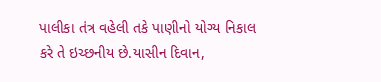પાલીકા તંત્ર વહેલી તકે પાણીનો યોગ્ય નિકાલ કરે તે ઇચ્છનીય છે.યાસીન દિવાન,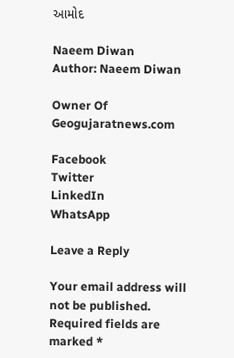આમોદ

Naeem Diwan
Author: Naeem Diwan

Owner Of Geogujaratnews.com

Facebook
Twitter
LinkedIn
WhatsApp

Leave a Reply

Your email address will not be published. Required fields are marked *